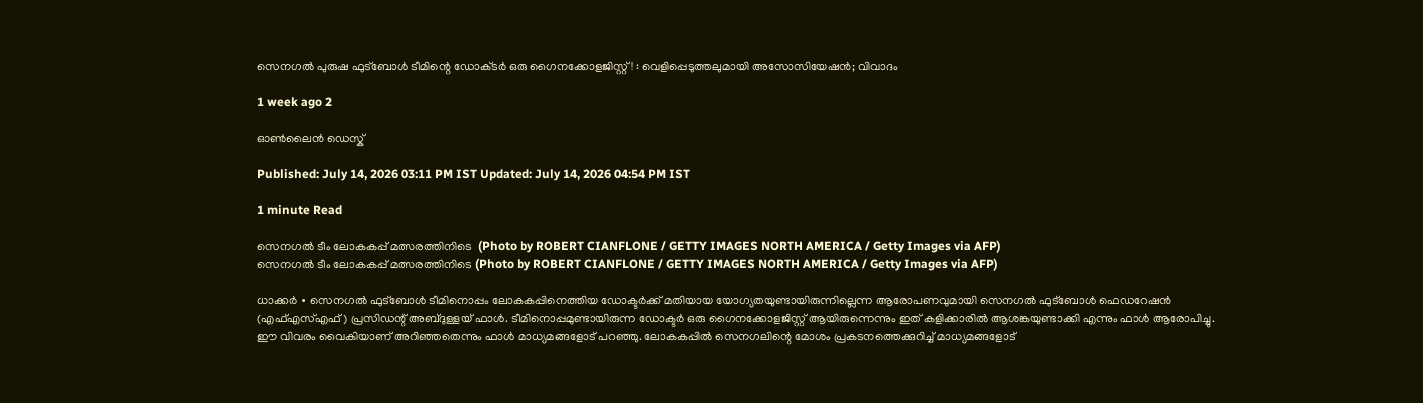സെനഗൽ പുരുഷ ഫുട്ബോൾ ടീമിന്റെ ഡോക്‌ടർ ഒരു ഗൈനക്കോളജിസ്റ്റ്! : വെളിപ്പെടുത്തലുമായി അസോസിയേഷൻ; വിവാദം

1 week ago 2

ഓൺലൈൻ ഡെസ്ക്

Published: July 14, 2026 03:11 PM IST Updated: July 14, 2026 04:54 PM IST

1 minute Read

സെനഗൽ ടീം ലോകകപ്പ് മത്സരത്തിനിടെ  (Photo by ROBERT CIANFLONE / GETTY IMAGES NORTH AMERICA / Getty Images via AFP)
സെനഗൽ ടീം ലോകകപ്പ് മത്സരത്തിനിടെ (Photo by ROBERT CIANFLONE / GETTY IMAGES NORTH AMERICA / Getty Images via AFP)

ധാക്കർ ∙ സെനഗൽ ഫുട്ബോൾ ടീമിനൊപ്പം ലോകകപ്പിനെത്തിയ ഡോക്ടർക്ക് മതിയായ യോഗ്യതയുണ്ടായിരുന്നില്ലെന്ന ആരോപണവുമായി സെനഗൽ ഫുട്ബോൾ ഫെഡറേഷൻ (എഫ്എസ്എഫ്) പ്രസിഡന്റ് അബ്ദുള്ളയ് ഫാൾ. ടീമിനൊപ്പമുണ്ടായിരുന്ന ഡോക്ടർ ഒരു ഗൈനക്കോളജിസ്റ്റ് ആയിരുന്നെന്നും ഇത് കളിക്കാരിൽ ആശങ്കയുണ്ടാക്കി എന്നും ഫാൾ ആരോപിച്ചു. ഈ വിവരം വൈകിയാണ് അറിഞ്ഞതെന്നും ഫാൾ മാധ്യമങ്ങളോട് പറഞ്ഞു. ലോകകപ്പിൽ സെനഗലിന്റെ മോശം പ്രകടനത്തെക്കുറിച്ച് മാധ്യമങ്ങളോട്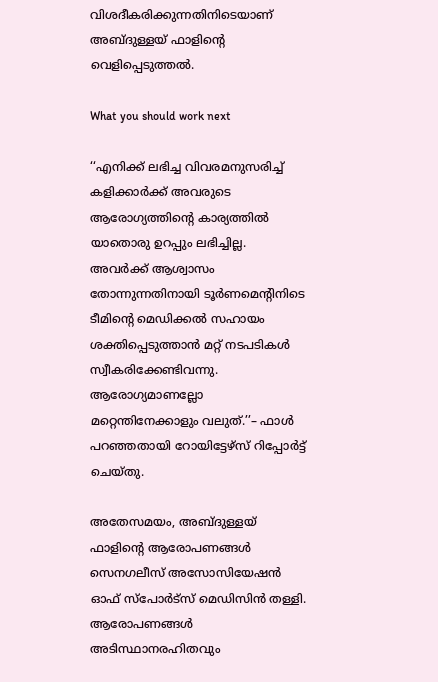വിശദീകരിക്കുന്നതിനിടെയാണ് അബ്ദുള്ളയ് ഫാളിന്റെ വെളിപ്പെടുത്തൽ.

What you should work next

‘‘എനിക്ക് ലഭിച്ച വിവരമനുസരിച്ച് കളിക്കാർക്ക് അവരുടെ ആരോഗ്യത്തിന്റെ കാര്യത്തിൽ യാതൊരു ഉറപ്പും ലഭിച്ചില്ല. അവർക്ക് ആശ്വാസം തോന്നുന്നതിനായി ടൂർണമെന്റിനിടെ ടീമിന്റെ മെഡിക്കൽ സഹായം ശക്തിപ്പെടുത്താൻ മറ്റ് നടപടികൾ സ്വീകരിക്കേണ്ടിവന്നു. ആരോഗ്യമാണല്ലോ മറ്റെന്തിനേക്കാളും വലുത്.’’– ഫാൾ പറഞ്ഞതായി റോയിട്ടേഴ്സ് റിപ്പോർട്ട് ചെയ്തു.

അതേസമയം, അബ്ദുള്ളയ് ഫാളിന്റെ ആരോപണങ്ങൾ സെനഗലീസ് അസോസിയേഷൻ ഓഫ് സ്പോർട്സ് മെഡിസിൻ തള്ളി. ആരോപണങ്ങൾ അടിസ്ഥാനരഹിതവും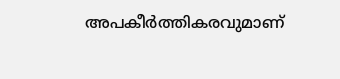അപകീർത്തികരവുമാണ്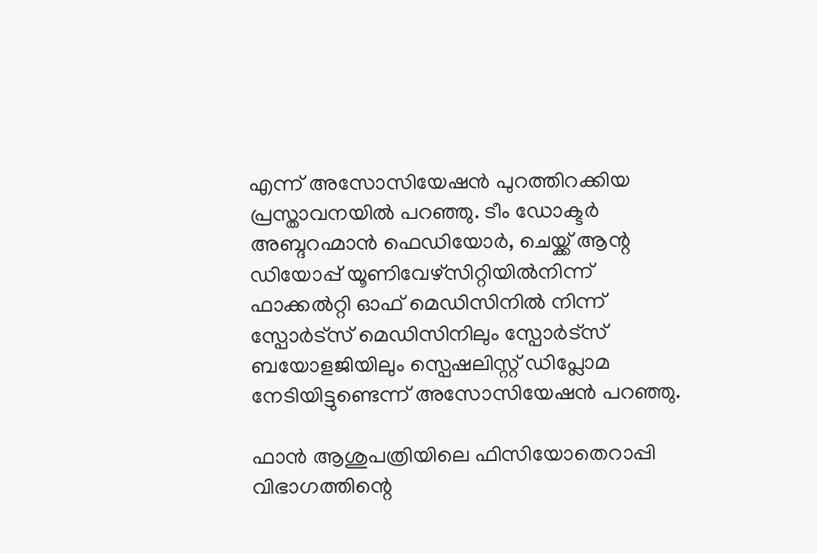എന്ന് അസോസിയേഷൻ പുറത്തിറക്കിയ പ്രസ്താവനയിൽ പറ‍ഞ്ഞു. ടീം ഡോക്ടർ അബ്ദറഹ്മാൻ ഫെഡിയോർ, ചെയ്ക്ക് ആന്റ ഡിയോപ്പ് യൂണിവേഴ്സിറ്റിയിൽനിന്ന് ഫാക്കൽറ്റി ഓഫ് മെഡിസിനിൽ നിന്ന് സ്പോർട്സ് മെഡിസിനിലും സ്പോർട്സ് ബയോളജിയിലും സ്പെഷലിസ്റ്റ് ഡിപ്ലോമ നേടിയിട്ടുണ്ടെന്ന് അസോസിയേഷൻ പറഞ്ഞു.

ഫാൻ ആശുപത്രിയിലെ ഫിസിയോതെറാപ്പി വിഭാഗത്തിന്റെ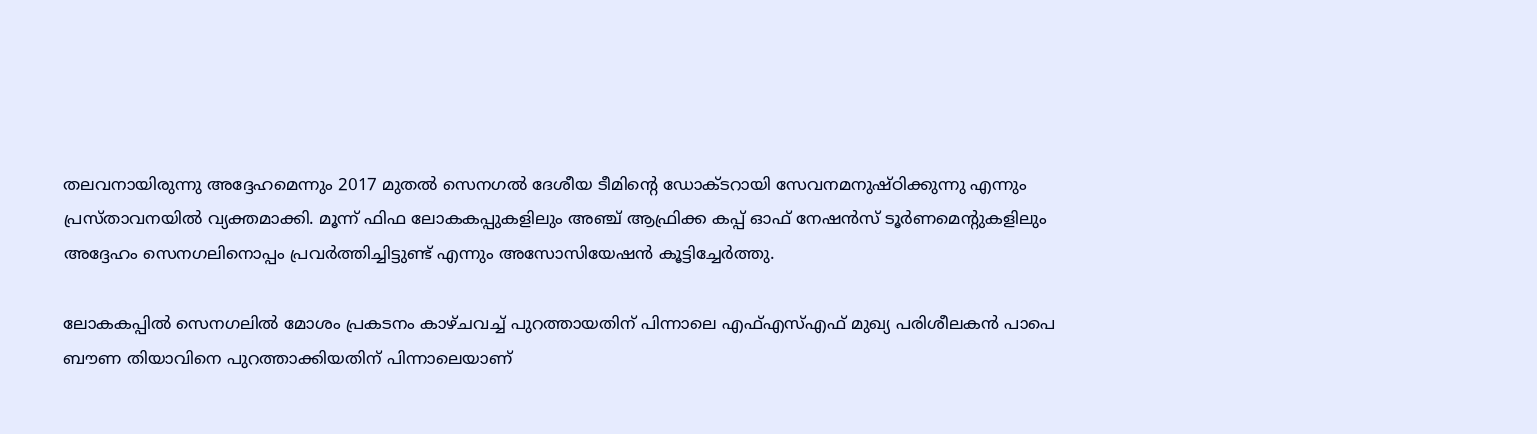തലവനായിരുന്നു അദ്ദേഹമെന്നും 2017 മുതൽ സെനഗൽ ദേശീയ ടീമിന്റെ ഡോക്ടറായി സേവനമനുഷ്ഠിക്കുന്നു എന്നും പ്രസ്താവനയിൽ വ്യക്തമാക്കി. മൂന്ന് ഫിഫ ലോകകപ്പുകളിലും അഞ്ച് ആഫ്രിക്ക കപ്പ് ഓഫ് നേഷൻസ് ടൂർണമെന്റുകളിലും അദ്ദേഹം സെനഗലിനൊപ്പം പ്രവർത്തിച്ചിട്ടുണ്ട് എന്നും അസോസിയേഷൻ കൂട്ടിച്ചേർത്തു.

ലോകകപ്പിൽ സെനഗലിൽ മോശം പ്രകടനം കാഴ്ചവച്ച് പുറത്തായതിന് പിന്നാലെ എഫ്എസ്എഫ് മുഖ്യ പരിശീലകൻ പാപെ ബൗണ തിയാവിനെ പുറത്താക്കിയതിന് പിന്നാലെയാണ്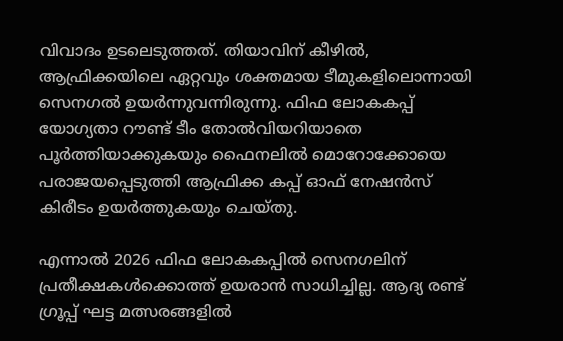വിവാദം ഉടലെടുത്തത്. തിയാവിന് കീഴിൽ, ആഫ്രിക്കയിലെ ഏറ്റവും ശക്തമായ ടീമുകളിലൊന്നായി സെനഗൽ ഉയർന്നുവന്നിരുന്നു. ഫിഫ ലോകകപ്പ് യോഗ്യതാ റൗണ്ട് ടീം തോൽവിയറിയാതെ പൂർത്തിയാക്കുകയും ഫൈനലിൽ മൊറോക്കോയെ പരാജയപ്പെടുത്തി ആഫ്രിക്ക കപ്പ് ഓഫ് നേഷൻസ് കിരീടം ഉയർത്തുകയും ചെയ്തു.

എന്നാൽ 2026 ഫിഫ ലോകകപ്പിൽ സെനഗലിന് പ്രതീക്ഷകൾക്കൊത്ത് ഉയരാൻ സാധിച്ചില്ല. ആദ്യ രണ്ട് ഗ്രൂപ്പ് ഘട്ട മത്സരങ്ങളിൽ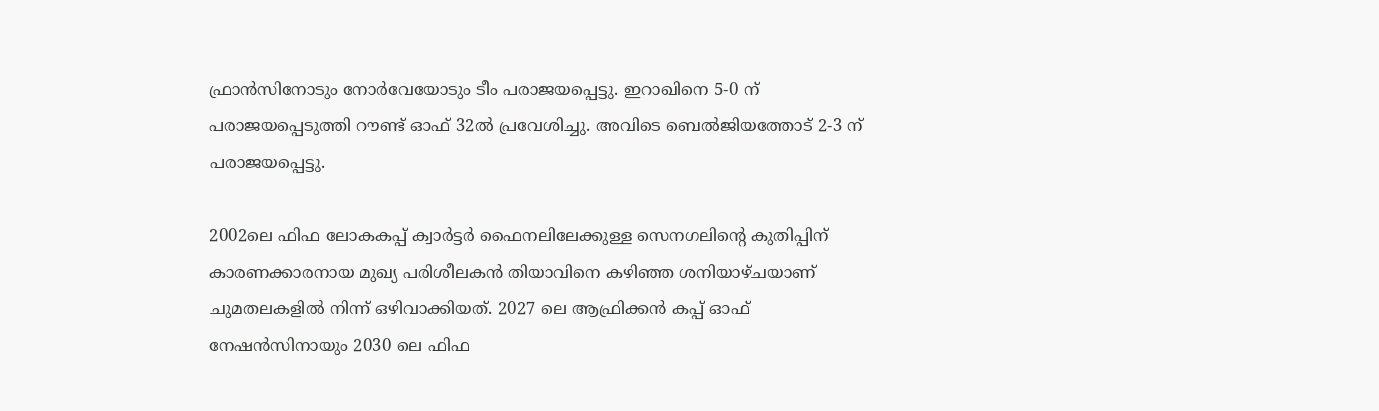ഫ്രാൻസിനോടും നോർവേയോടും ടീം പരാജയപ്പെട്ടു. ഇറാഖിനെ 5-0 ന് പരാജയപ്പെടുത്തി റൗണ്ട് ഓഫ് 32ൽ പ്രവേശിച്ചു. അവിടെ ബെൽജിയത്തോട് 2-3 ന് പരാജയപ്പെട്ടു.

2002ലെ ഫിഫ ലോകകപ്പ് ക്വാർട്ടർ ഫൈനലിലേക്കുള്ള സെനഗലിന്റെ കുതിപ്പിന് കാരണക്കാരനായ മുഖ്യ പരിശീലകൻ തിയാവിനെ കഴിഞ്ഞ ശനിയാഴ്ചയാണ് ചുമതലകളിൽ നിന്ന് ഒഴിവാക്കിയത്. 2027 ലെ ആഫ്രിക്കൻ കപ്പ് ഓഫ് നേഷൻസിനായും 2030 ലെ ഫിഫ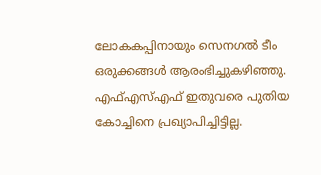ലോകകപ്പിനായും സെനഗൽ ടീം ഒരുക്കങ്ങൾ ആരംഭിച്ചുകഴിഞ്ഞു. എഫ്എസ്എഫ് ഇതുവരെ പുതിയ കോച്ചിനെ പ്രഖ്യാപിച്ചിട്ടില്ല.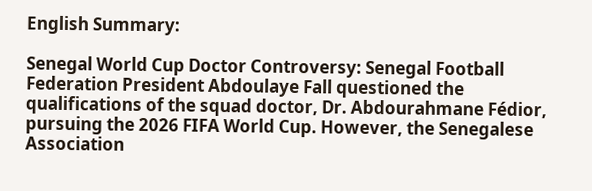English Summary:

Senegal World Cup Doctor Controversy: Senegal Football Federation President Abdoulaye Fall questioned the qualifications of the squad doctor, Dr. Abdourahmane Fédior, pursuing the 2026 FIFA World Cup. However, the Senegalese Association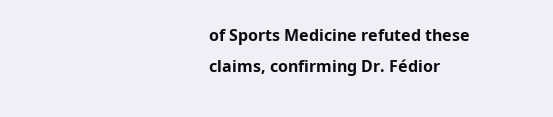of Sports Medicine refuted these claims, confirming Dr. Fédior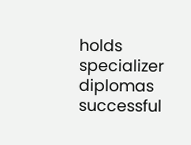holds specializer diplomas successful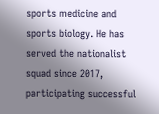sports medicine and sports biology. He has served the nationalist squad since 2017, participating successful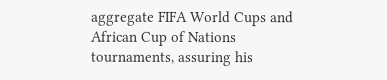aggregate FIFA World Cups and African Cup of Nations tournaments, assuring his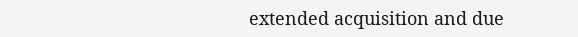extended acquisition and due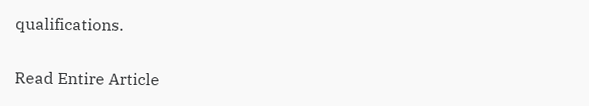qualifications.

Read Entire Article